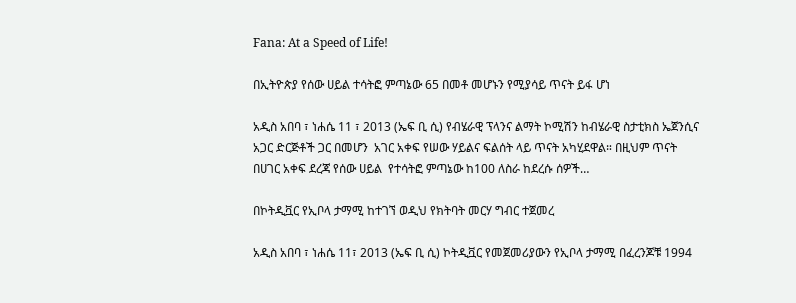Fana: At a Speed of Life!

በኢትዮጵያ የሰው ሀይል ተሳትፎ ምጣኔው 65 በመቶ መሆኑን የሚያሳይ ጥናት ይፋ ሆነ

አዲስ አበባ ፣ ነሐሴ 11 ፣ 2013 (ኤፍ ቢ ሲ) የብሄራዊ ፕላንና ልማት ኮሚሽን ከብሄራዊ ስታቲክስ ኤጀንሲና አጋር ድርጅቶች ጋር በመሆን  አገር አቀፍ የሠው ሃይልና ፍልሰት ላይ ጥናት አካሂደዋል። በዚህም ጥናት በሀገር አቀፍ ደረጃ የሰው ሀይል  የተሳትፎ ምጣኔው ከ100 ለስራ ከደረሱ ሰዎች…

በኮትዲቯር የኢቦላ ታማሚ ከተገኘ ወዲህ የክትባት መርሃ ግብር ተጀመረ

አዲስ አበባ ፣ ነሐሴ 11፣ 2013 (ኤፍ ቢ ሲ) ኮትዲቯር የመጀመሪያውን የኢቦላ ታማሚ በፈረንጆቹ 1994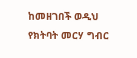ከመዘገበች ወዲህ የክትባት መርሃ ግብር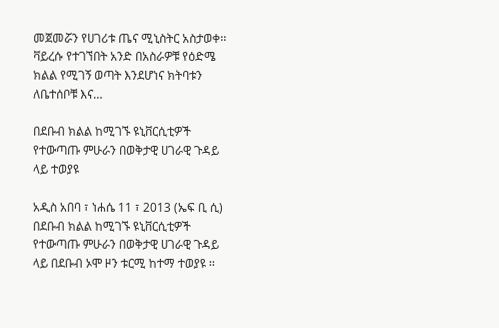መጀመሯን የሀገሪቱ ጤና ሚኒስትር አስታወቀ፡፡ ቫይረሱ የተገኘበት አንድ በአስራዎቹ የዕድሜ ክልል የሚገኝ ወጣት እንደሆነና ክትባቱን ለቤተሰቦቹ እና…

በደቡብ ክልል ከሚገኙ ዩኒቨርሲቲዎች የተውጣጡ ምሁራን በወቅታዊ ሀገራዊ ጉዳይ ላይ ተወያዩ

አዲስ አበባ ፣ ነሐሴ 11 ፣ 2013 (ኤፍ ቢ ሲ) በደቡብ ክልል ከሚገኙ ዩኒቨርሲቲዎች የተውጣጡ ምሁራን በወቅታዊ ሀገራዊ ጉዳይ ላይ በደቡብ ኦሞ ዞን ቱርሚ ከተማ ተወያዩ ፡፡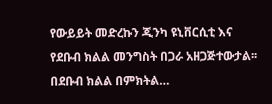የውይይት መድረኩን ጂንካ ዩኒቨርሲቲ እና የደቡብ ክልል መንግስት በጋራ አዘጋጅተውታል፡፡ በደቡብ ክልል በምክትል…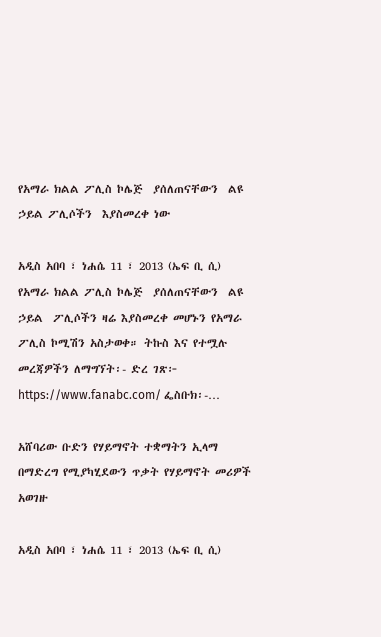የአማራ ክልል ፖሊስ ኮሌጅ  ያሰለጠናቸውን  ልዩ  ኃይል ፖሊሶችን  እያስመረቀ ነው

አዲስ አበባ ፣ ነሐሴ 11 ፣ 2013 (ኤፍ ቢ ሲ) የአማራ ክልል ፖሊስ ኮሌጅ  ያሰለጠናቸውን  ልዩ ኃይል  ፖሊሶችን ዛሬ እያስመረቀ መሆኑን የአማራ ፖሊስ ኮሚሽን አስታወቀ። ትኩስ እና የተሟሉ መረጃዎችን ለማግኘት፡- ድረ ገጽ፦ https://www.fanabc.com/ ፌስቡክ፡-…

አሸባሪው ቡድን የሃይማኖት ተቋማትን ኢላማ በማድረግ የሚያካሂደውን ጥቃት የሃይማኖት መሪዎች አወገዙ

አዲስ አበባ ፣ ነሐሴ 11 ፣ 2013 (ኤፍ ቢ ሲ)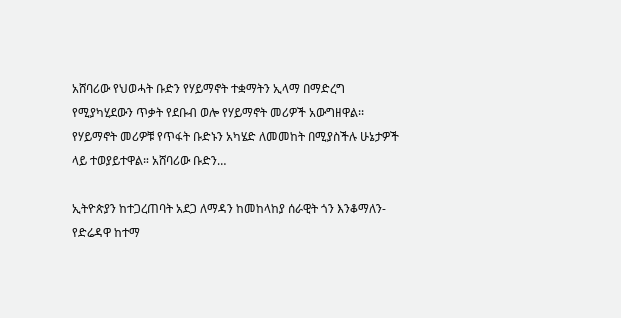አሸባሪው የህወሓት ቡድን የሃይማኖት ተቋማትን ኢላማ በማድረግ የሚያካሂደውን ጥቃት የደቡብ ወሎ የሃይማኖት መሪዎች አውግዘዋል፡፡ የሃይማኖት መሪዎቹ የጥፋት ቡድኑን አካሄድ ለመመከት በሚያስችሉ ሁኔታዎች ላይ ተወያይተዋል። አሸባሪው ቡድን…

ኢትዮጵያን ከተጋረጠባት አደጋ ለማዳን ከመከላከያ ሰራዊት ጎን እንቆማለን-የድሬዳዋ ከተማ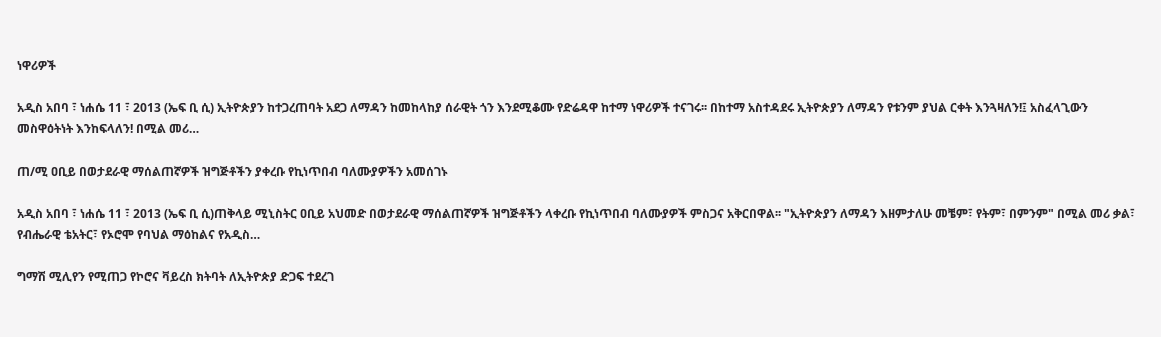ነዋሪዎች

አዲስ አበባ ፣ ነሐሴ 11 ፣ 2013 (ኤፍ ቢ ሲ) ኢትዮጵያን ከተጋረጠባት አደጋ ለማዳን ከመከላከያ ሰራዊት ጎን እንደሚቆሙ የድሬዳዋ ከተማ ነዋሪዎች ተናገሩ፡፡ በከተማ አስተዳደሩ ኢትዮጵያን ለማዳን የቱንም ያህል ርቀት እንጓዛለን!፤ አስፈላጊውን መስዋዕትነት እንከፍላለን! በሚል መሪ…

ጠ/ሚ ዐቢይ በወታደራዊ ማሰልጠኛዎች ዝግጅቶችን ያቀረቡ የኪነጥበብ ባለሙያዎችን አመሰገኑ

አዲስ አበባ ፣ ነሐሴ 11 ፣ 2013 (ኤፍ ቢ ሲ)ጠቅላይ ሚኒስትር ዐቢይ አህመድ በወታደራዊ ማሰልጠኛዎች ዝግጅቶችን ላቀረቡ የኪነጥበብ ባለሙያዎች ምስጋና አቅርበዋል፡፡ "ኢትዮጵያን ለማዳን እዘምታለሁ መቼም፣ የትም፣ በምንም" በሚል መሪ ቃል፣ የብሔራዊ ቴአትር፣ የኦሮሞ የባህል ማዕከልና የአዲስ…

ግማሽ ሚሊየን የሚጠጋ የኮሮና ቫይረስ ክትባት ለኢትዮጵያ ድጋፍ ተደረገ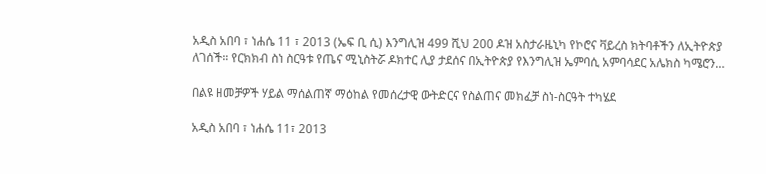አዲስ አበባ ፣ ነሐሴ 11 ፣ 2013 (ኤፍ ቢ ሲ) እንግሊዝ 499 ሺህ 200 ዶዝ አስታራዜኒካ የኮሮና ቫይረስ ክትባቶችን ለኢትዮጵያ ለገሰች። የርክክብ ስነ ስርዓቱ የጤና ሚኒስትሯ ዶክተር ሊያ ታደሰና በኢትዮጵያ የእንግሊዝ ኤምባሲ አምባሳደር አሌክስ ካሜሮን…

በልዩ ዘመቻዎች ሃይል ማሰልጠኛ ማዕከል የመሰረታዊ ውትድርና የስልጠና መክፈቻ ስነ-ስርዓት ተካሄደ

አዲስ አበባ ፣ ነሐሴ 11፣ 2013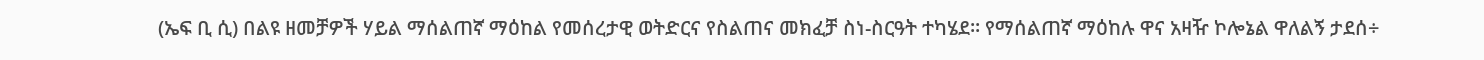(ኤፍ ቢ ሲ) በልዩ ዘመቻዎች ሃይል ማሰልጠኛ ማዕከል የመሰረታዊ ወትድርና የስልጠና መክፈቻ ስነ-ስርዓት ተካሄደ፡፡ የማሰልጠኛ ማዕከሉ ዋና አዛዥ ኮሎኔል ዋለልኝ ታደሰ÷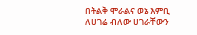በትልቅ ሞራልና ወኔ እምቢ ለሀገሬ ብለው ሀገራቸውን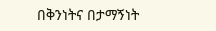በቅንነትና በታማኝነት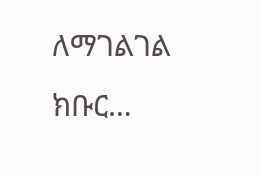ለማገልገል ክቡር…